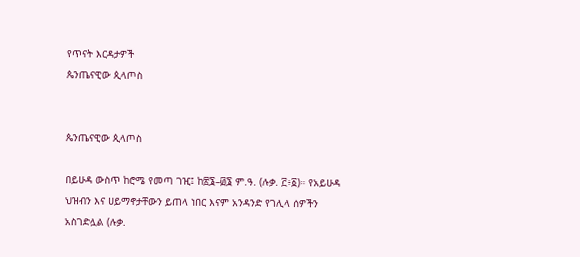የጥናት እርዳታዎች
ጴንጤናዊው ጲላጦስ


ጴንጤናዊው ጲላጦስ

በይሁዳ ውስጥ ከሮሜ የመጣ ገዢ፤ ከ፳፮–፴፮ ም.ዓ. (ሉቃ. ፫፥፩)። የአይሁዳ ህዝብን እና ሀይማኖታቸውን ይጠላ ነበር እናም አንዳንድ የገሊላ ሰዎችን አስገድሏል (ሉቃ.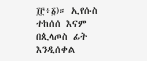፲፫፥፩)። ኢየሱስ ተከሰሰ እናም በጲላጦስ ፊት እንዲሰቀል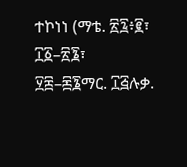ተኮነነ (ማቴ. ፳፯፥፪፣ ፲፩–፳፮፣ ፶፰–፷፮ማር. ፲፭ሉቃ.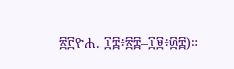፳፫ዮሐ. ፲፰፥፳፰–፲፱፥፴፰)።